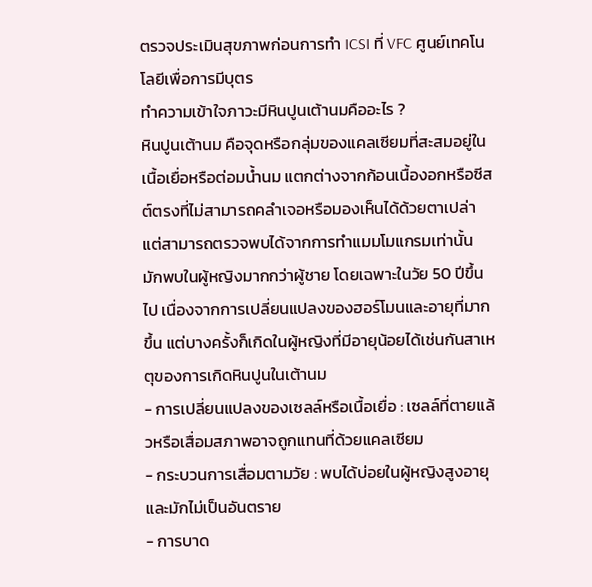ตรวจประเมินสุขภาพก่อนการทำ ICSI ที่ VFC ศูนย์เทคโนโลยีเพื่อการมีบุตร
ทำความเข้าใจภาวะมีหินปูนเต้านมคืออะไร ?
หินปูนเต้านม คือจุดหรือกลุ่มของแคลเซียมที่สะสมอยู่ในเนื้อเยื่อหรือต่อมน้ำนม แตกต่างจากก้อนเนื้องอกหรือซีสต์ตรงที่ไม่สามารถคลำเจอหรือมองเห็นได้ด้วยตาเปล่า แต่สามารถตรวจพบได้จากการทำแมมโมแกรมเท่านั้น มักพบในผู้หญิงมากกว่าผู้ชาย โดยเฉพาะในวัย 50 ปีขึ้นไป เนื่องจากการเปลี่ยนแปลงของฮอร์โมนและอายุที่มากขึ้น แต่บางครั้งก็เกิดในผู้หญิงที่มีอายุน้อยได้เช่นกันสาเหตุของการเกิดหินปูนในเต้านม
- การเปลี่ยนแปลงของเซลล์หรือเนื้อเยื่อ : เซลล์ที่ตายแล้วหรือเสื่อมสภาพอาจถูกแทนที่ด้วยแคลเซียม
- กระบวนการเสื่อมตามวัย : พบได้บ่อยในผู้หญิงสูงอายุ และมักไม่เป็นอันตราย
- การบาด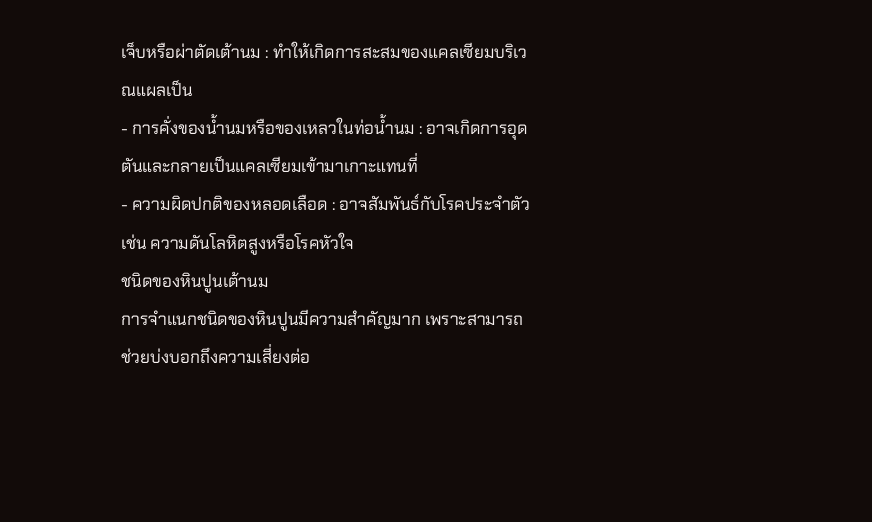เจ็บหรือผ่าตัดเต้านม : ทำให้เกิดการสะสมของแคลเซียมบริเวณแผลเป็น
- การคั่งของน้ำนมหรือของเหลวในท่อน้ำนม : อาจเกิดการอุดตันและกลายเป็นแคลเซียมเข้ามาเกาะแทนที่
- ความผิดปกติของหลอดเลือด : อาจสัมพันธ์กับโรคประจำตัว เช่น ความดันโลหิตสูงหรือโรคหัวใจ
ชนิดของหินปูนเต้านม
การจำแนกชนิดของหินปูนมีความสำคัญมาก เพราะสามารถช่วยบ่งบอกถึงความเสี่ยงต่อ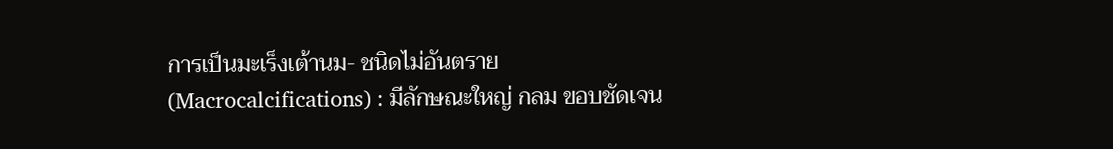การเป็นมะเร็งเต้านม- ชนิดไม่อันตราย (Macrocalcifications) : มีลักษณะใหญ่ กลม ขอบชัดเจน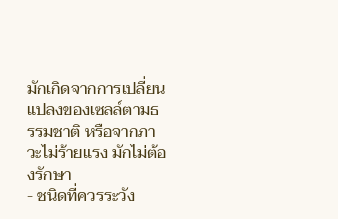มักเกิดจากการเปลี่ยนแปลงของเซลล์ตามธรรมชาติ หรือจากภาวะไม่ร้ายแรง มักไม่ต้องรักษา
- ชนิดที่ควรระวัง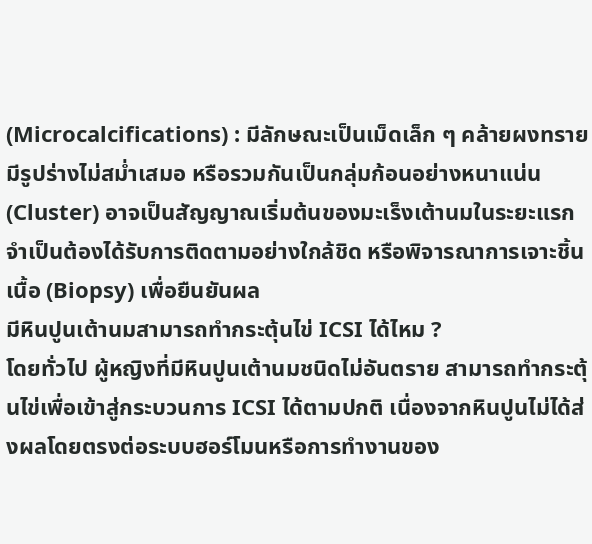(Microcalcifications) : มีลักษณะเป็นเม็ดเล็ก ๆ คล้ายผงทราย มีรูปร่างไม่สม่ำเสมอ หรือรวมกันเป็นกลุ่มก้อนอย่างหนาแน่น (Cluster) อาจเป็นสัญญาณเริ่มต้นของมะเร็งเต้านมในระยะแรก จำเป็นต้องได้รับการติดตามอย่างใกล้ชิด หรือพิจารณาการเจาะชิ้นเนื้อ (Biopsy) เพื่อยืนยันผล
มีหินปูนเต้านมสามารถทำกระตุ้นไข่ ICSI ได้ไหม ?
โดยทั่วไป ผู้หญิงที่มีหินปูนเต้านมชนิดไม่อันตราย สามารถทำกระตุ้นไข่เพื่อเข้าสู่กระบวนการ ICSI ได้ตามปกติ เนื่องจากหินปูนไม่ได้ส่งผลโดยตรงต่อระบบฮอร์โมนหรือการทำงานของ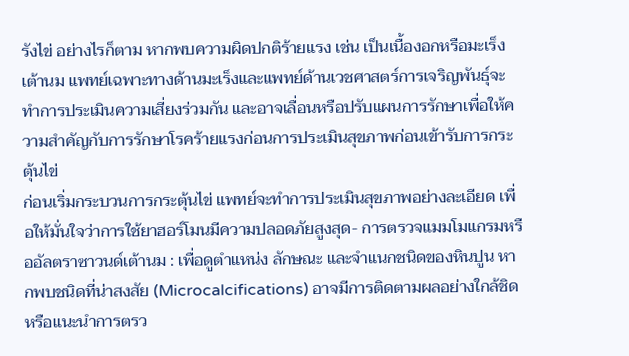รังไข่ อย่างไรก็ตาม หากพบความผิดปกติร้ายแรง เช่น เป็นเนื้องอกหรือมะเร็งเต้านม แพทย์เฉพาะทางด้านมะเร็งและแพทย์ด้านเวชศาสตร์การเจริญพันธุ์จะทำการประเมินความเสี่ยงร่วมกัน และอาจเลื่อนหรือปรับแผนการรักษาเพื่อให้ความสำคัญกับการรักษาโรคร้ายแรงก่อนการประเมินสุขภาพก่อนเข้ารับการกระตุ้นไข่
ก่อนเริ่มกระบวนการกระตุ้นไข่ แพทย์จะทำการประเมินสุขภาพอย่างละเอียด เพื่อให้มั่นใจว่าการใช้ยาฮอร์โมนมีความปลอดภัยสูงสุด- การตรวจแมมโมแกรมหรืออัลตราซาวนด์เต้านม : เพื่อดูตำแหน่ง ลักษณะ และจำแนกชนิดของหินปูน หากพบชนิดที่น่าสงสัย (Microcalcifications) อาจมีการติดตามผลอย่างใกล้ชิด หรือแนะนำการตรว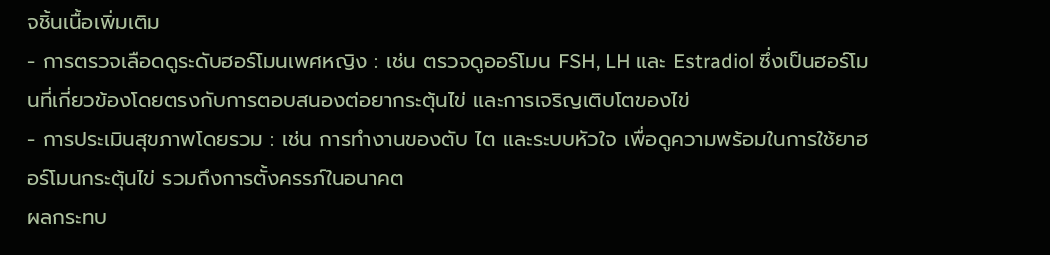จชิ้นเนื้อเพิ่มเติม
- การตรวจเลือดดูระดับฮอร์โมนเพศหญิง : เช่น ตรวจดูออร์โมน FSH, LH และ Estradiol ซึ่งเป็นฮอร์โมนที่เกี่ยวข้องโดยตรงกับการตอบสนองต่อยากระตุ้นไข่ และการเจริญเติบโตของไข่
- การประเมินสุขภาพโดยรวม : เช่น การทำงานของตับ ไต และระบบหัวใจ เพื่อดูความพร้อมในการใช้ยาฮอร์โมนกระตุ้นไข่ รวมถึงการตั้งครรภ์ในอนาคต
ผลกระทบ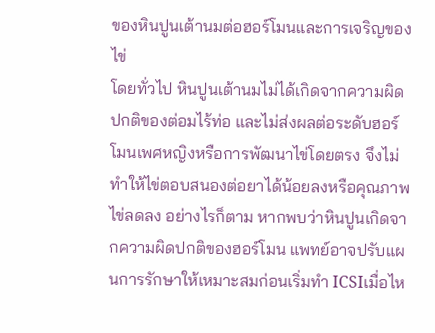ของหินปูนเต้านมต่อฮอร์โมนและการเจริญของไข่
โดยทั่วไป หินปูนเต้านมไม่ได้เกิดจากความผิดปกติของต่อมไร้ท่อ และไม่ส่งผลต่อระดับฮอร์โมนเพศหญิงหรือการพัฒนาไข่โดยตรง จึงไม่ทำให้ไข่ตอบสนองต่อยาได้น้อยลงหรือคุณภาพไข่ลดลง อย่างไรก็ตาม หากพบว่าหินปูนเกิดจากความผิดปกติของฮอร์โมน แพทย์อาจปรับแผนการรักษาให้เหมาะสมก่อนเริ่มทำ ICSIเมื่อไห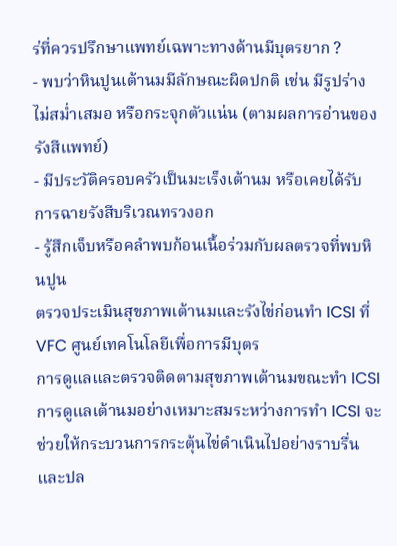ร่ที่ควรปรึกษาแพทย์เฉพาะทางด้านมีบุตรยาก ?
- พบว่าหินปูนเต้านมมีลักษณะผิดปกติ เช่น มีรูปร่างไม่สม่ำเสมอ หรือกระจุกตัวแน่น (ตามผลการอ่านของรังสีแพทย์)
- มีประวัติครอบครัวเป็นมะเร็งเต้านม หรือเคยได้รับการฉายรังสีบริเวณทรวงอก
- รู้สึกเจ็บหรือคลำพบก้อนเนื้อร่วมกับผลตรวจที่พบหินปูน
ตรวจประเมินสุขภาพเต้านมและรังไข่ก่อนทำ ICSI ที่ VFC ศูนย์เทคโนโลยีเพื่อการมีบุตร
การดูแลและตรวจติดตามสุขภาพเต้านมขณะทำ ICSI
การดูแลเต้านมอย่างเหมาะสมระหว่างการทำ ICSI จะช่วยให้กระบวนการกระตุ้นไข่ดำเนินไปอย่างราบรื่นและปล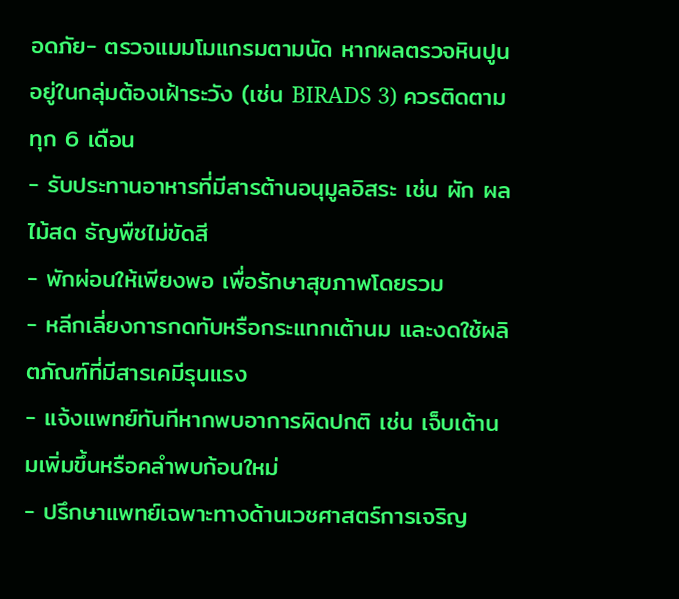อดภัย- ตรวจแมมโมแกรมตามนัด หากผลตรวจหินปูนอยู่ในกลุ่มต้องเฝ้าระวัง (เช่น BIRADS 3) ควรติดตามทุก 6 เดือน
- รับประทานอาหารที่มีสารต้านอนุมูลอิสระ เช่น ผัก ผลไม้สด ธัญพืชไม่ขัดสี
- พักผ่อนให้เพียงพอ เพื่อรักษาสุขภาพโดยรวม
- หลีกเลี่ยงการกดทับหรือกระแทกเต้านม และงดใช้ผลิตภัณฑ์ที่มีสารเคมีรุนแรง
- แจ้งแพทย์ทันทีหากพบอาการผิดปกติ เช่น เจ็บเต้านมเพิ่มขึ้นหรือคลำพบก้อนใหม่
- ปรึกษาแพทย์เฉพาะทางด้านเวชศาสตร์การเจริญ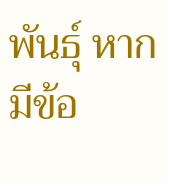พันธุ์ หากมีข้อ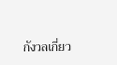กังวลเกี่ยว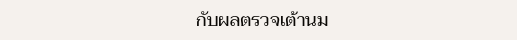กับผลตรวจเต้านม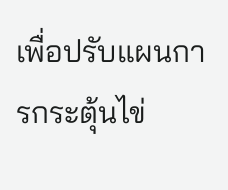เพื่อปรับแผนการกระตุ้นไข่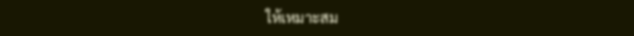ให้เหมาะสม